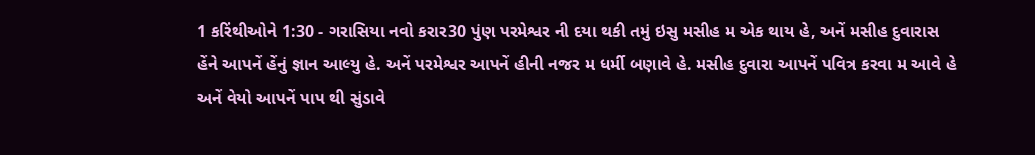1 કરિંથીઓને 1:30 - ગરાસિયા નવો કરાર30 પુંણ પરમેશ્વર ની દયા થકી તમું ઇસુ મસીહ મ એક થાય હે, અનેં મસીહ દુવારાસ હેંને આપનેં હેંનું જ્ઞાન આલ્યુ હે. અનેં પરમેશ્વર આપનેં હીની નજર મ ધર્મી બણાવે હે. મસીહ દુવારા આપનેં પવિત્ર કરવા મ આવે હે અનેં વેયો આપનેં પાપ થી સુંડાવે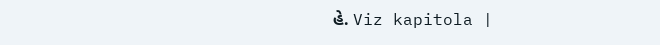હે. Viz kapitola |